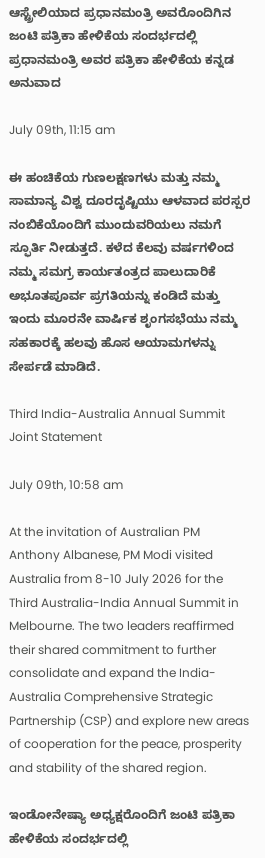ಆಸ್ಟ್ರೇಲಿಯಾದ ಪ್ರಧಾನಮಂತ್ರಿ ಅವರೊಂದಿಗಿನ ಜಂಟಿ ಪತ್ರಿಕಾ ಹೇಳಿಕೆಯ ಸಂದರ್ಭದಲ್ಲಿ ಪ್ರಧಾನಮಂತ್ರಿ ಅವರ ಪತ್ರಿಕಾ ಹೇಳಿಕೆಯ ಕನ್ನಡ ಅನುವಾದ

July 09th, 11:15 am

ಈ ಹಂಚಿಕೆಯ ಗುಣಲಕ್ಷಣಗಳು ಮತ್ತು ನಮ್ಮ ಸಾಮಾನ್ಯ ವಿಶ್ವ ದೂರದೃಷ್ಟಿಯು ಆಳವಾದ ಪರಸ್ಪರ ನಂಬಿಕೆಯೊಂದಿಗೆ ಮುಂದುವರಿಯಲು ನಮಗೆ ಸ್ಫೂರ್ತಿ ನೀಡುತ್ತದೆ. ಕಳೆದ ಕೆಲವು ವರ್ಷಗಳಿಂದ ನಮ್ಮ ಸಮಗ್ರ ಕಾರ್ಯತಂತ್ರದ ಪಾಲುದಾರಿಕೆ ಅಭೂತಪೂರ್ವ ಪ್ರಗತಿಯನ್ನು ಕಂಡಿದೆ ಮತ್ತು ಇಂದು ಮೂರನೇ ವಾರ್ಷಿಕ ಶೃಂಗಸಭೆಯು ನಮ್ಮ ಸಹಕಾರಕ್ಕೆ ಹಲವು ಹೊಸ ಆಯಾಮಗಳನ್ನು ಸೇರ್ಪಡೆ ಮಾಡಿದೆ.

Third India-Australia Annual Summit Joint Statement

July 09th, 10:58 am

At the invitation of Australian PM Anthony Albanese, PM Modi visited Australia from 8-10 July 2026 for the Third Australia-India Annual Summit in Melbourne. The two leaders reaffirmed their shared commitment to further consolidate and expand the India-Australia Comprehensive Strategic Partnership (CSP) and explore new areas of cooperation for the peace, prosperity and stability of the shared region.

ಇಂಡೋನೇಷ್ಯಾ ಅಧ್ಯಕ್ಷರೊಂದಿಗೆ ಜಂಟಿ ಪತ್ರಿಕಾ ಹೇಳಿಕೆಯ ಸಂದರ್ಭದಲ್ಲಿ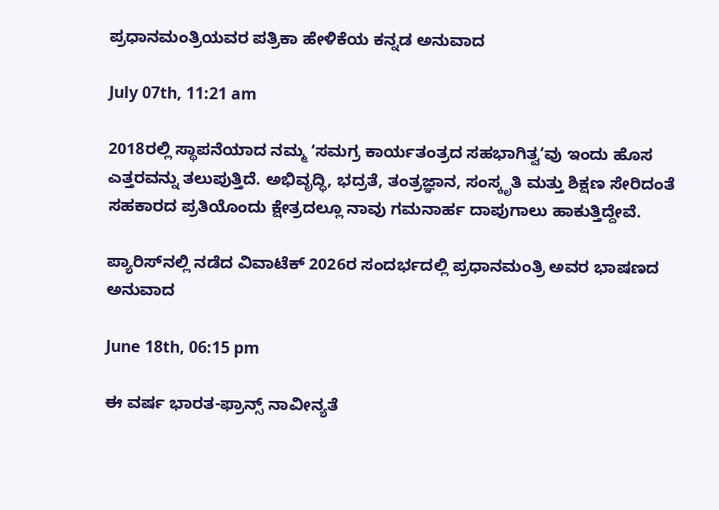ಪ್ರಧಾನಮಂತ್ರಿಯವರ ಪತ್ರಿಕಾ ಹೇಳಿಕೆಯ ಕನ್ನಡ ಅನುವಾದ

July 07th, 11:21 am

2018ರಲ್ಲಿ ಸ್ಥಾಪನೆಯಾದ ನಮ್ಮ ʻಸಮಗ್ರ ಕಾರ್ಯತಂತ್ರದ ಸಹಭಾಗಿತ್ವʼವು ಇಂದು ಹೊಸ ಎತ್ತರವನ್ನು ತಲುಪುತ್ತಿದೆ. ಅಭಿವೃದ್ಧಿ, ಭದ್ರತೆ, ತಂತ್ರಜ್ಞಾನ, ಸಂಸ್ಕೃತಿ ಮತ್ತು ಶಿಕ್ಷಣ ಸೇರಿದಂತೆ ಸಹಕಾರದ ಪ್ರತಿಯೊಂದು ಕ್ಷೇತ್ರದಲ್ಲೂ ನಾವು ಗಮನಾರ್ಹ ದಾಪುಗಾಲು ಹಾಕುತ್ತಿದ್ದೇವೆ.

ಪ್ಯಾರಿಸ್‌ನಲ್ಲಿ ನಡೆದ ವಿವಾಟೆಕ್ 2026ರ ಸಂದರ್ಭದಲ್ಲಿ ಪ್ರಧಾನಮಂತ್ರಿ ಅವರ ಭಾಷಣದ ಅನುವಾದ

June 18th, 06:15 pm

ಈ ವರ್ಷ ಭಾರತ-ಫ್ರಾನ್ಸ್ ನಾವೀನ್ಯತೆ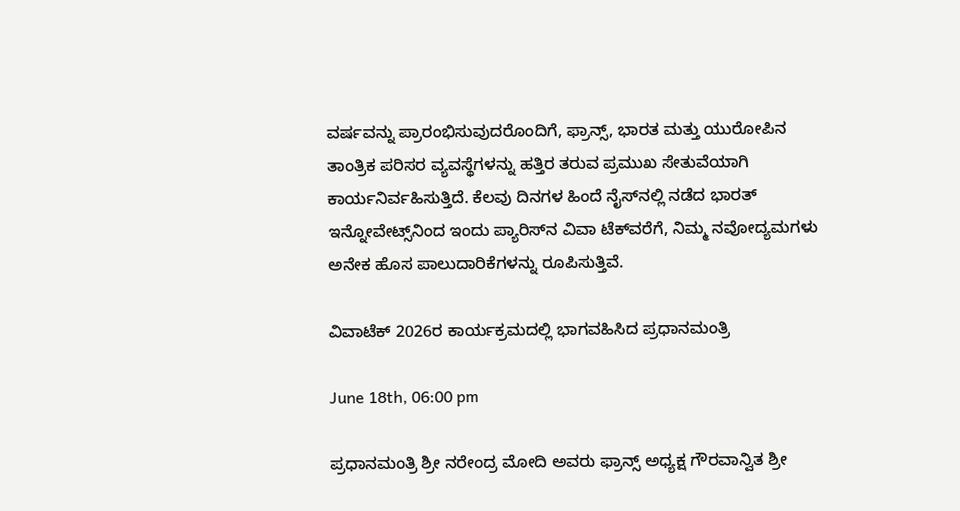ವರ್ಷವನ್ನು ಪ್ರಾರಂಭಿಸುವುದರೊಂದಿಗೆ, ಫ್ರಾನ್ಸ್, ಭಾರತ ಮತ್ತು ಯುರೋಪಿನ ತಾಂತ್ರಿಕ ಪರಿಸರ ವ್ಯವಸ್ಥೆಗಳನ್ನು ಹತ್ತಿರ ತರುವ ಪ್ರಮುಖ ಸೇತುವೆಯಾಗಿ ಕಾರ್ಯನಿರ್ವಹಿಸುತ್ತಿದೆ. ಕೆಲವು ದಿನಗಳ ಹಿಂದೆ ನೈಸ್‌ನಲ್ಲಿ ನಡೆದ ಭಾರತ್ ಇನ್ನೋವೇಟ್ಸ್‌ನಿಂದ ಇಂದು ಪ್ಯಾರಿಸ್‌ನ ವಿವಾ ಟೆಕ್‌ವರೆಗೆ, ನಿಮ್ಮ ನವೋದ್ಯಮಗಳು ಅನೇಕ ಹೊಸ ಪಾಲುದಾರಿಕೆಗಳನ್ನು ರೂಪಿಸುತ್ತಿವೆ.

ವಿವಾಟೆಕ್ 2026ರ ಕಾರ್ಯಕ್ರಮದಲ್ಲಿ ಭಾಗವಹಿಸಿದ ಪ್ರಧಾನಮಂತ್ರಿ

June 18th, 06:00 pm

ಪ್ರಧಾನಮಂತ್ರಿ ಶ್ರೀ ನರೇಂದ್ರ ಮೋದಿ ಅವರು ಫ್ರಾನ್ಸ್ ಅಧ್ಯಕ್ಷ ಗೌರವಾನ್ವಿತ ಶ್ರೀ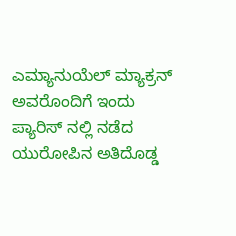ಎಮ್ಯಾನುಯೆಲ್ ಮ್ಯಾಕ್ರನ್ ಅವರೊಂದಿಗೆ ಇಂದು ಪ್ಯಾರಿಸ್‌ ನಲ್ಲಿ ನಡೆದ ಯುರೋಪಿನ ಅತಿದೊಡ್ಡ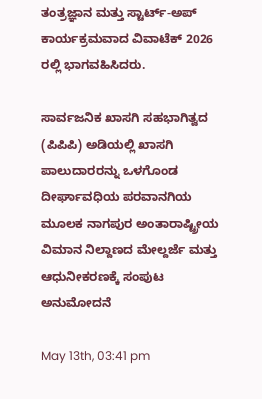ತಂತ್ರಜ್ಞಾನ ಮತ್ತು ಸ್ಟಾರ್ಟ್-ಅಪ್ ಕಾರ್ಯಕ್ರಮವಾದ ವಿವಾಟೆಕ್ 2026 ರಲ್ಲಿ ಭಾಗವಹಿಸಿದರು.

ಸಾರ್ವಜನಿಕ ಖಾಸಗಿ ಸಹಭಾಗಿತ್ವದ (ಪಿಪಿಪಿ) ಅಡಿಯಲ್ಲಿ ಖಾಸಗಿ ಪಾಲುದಾರರನ್ನು ಒಳಗೊಂಡ ದೀರ್ಘಾವಧಿಯ ಪರವಾನಗಿಯ ಮೂಲಕ ನಾಗಪುರ ಅಂತಾರಾಷ್ಟ್ರೀಯ ವಿಮಾನ ನಿಲ್ದಾಣದ ಮೇಲ್ದರ್ಜೆ ಮತ್ತು ಆಧುನೀಕರಣಕ್ಕೆ ಸಂಪುಟ ಅನುಮೋದನೆ

May 13th, 03:41 pm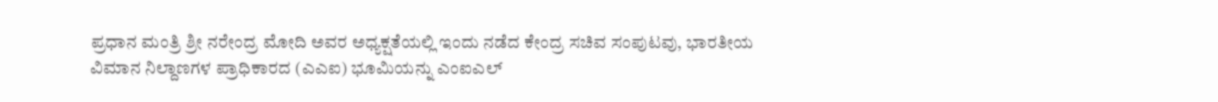ಪ್ರಧಾನ ಮಂತ್ರಿ ಶ್ರೀ ನರೇಂದ್ರ ಮೋದಿ ಅವರ ಅಧ್ಯಕ್ಷತೆಯಲ್ಲಿ ಇಂದು ನಡೆದ ಕೇಂದ್ರ ಸಚಿವ ಸಂಪುಟವು, ಭಾರತೀಯ ವಿಮಾನ ನಿಲ್ದಾಣಗಳ ಪ್ರಾಧಿಕಾರದ (ಎಎಐ) ಭೂಮಿಯನ್ನು ಎಂಐಎಲ್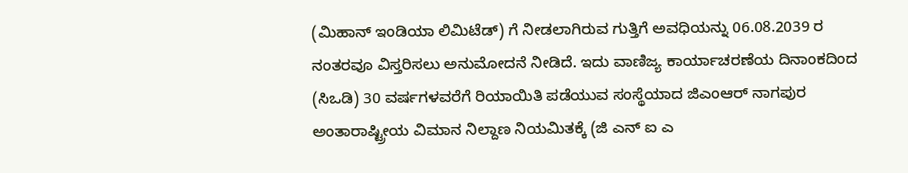(ಮಿಹಾನ್ ಇಂಡಿಯಾ ಲಿಮಿಟೆಡ್) ಗೆ ನೀಡಲಾಗಿರುವ ಗುತ್ತಿಗೆ ಅವಧಿಯನ್ನು 06.08.2039 ರ ನಂತರವೂ ವಿಸ್ತರಿಸಲು ಅನುಮೋದನೆ ನೀಡಿದೆ. ಇದು ವಾಣಿಜ್ಯ ಕಾರ್ಯಾಚರಣೆಯ ದಿನಾಂಕದಿಂದ (ಸಿಒಡಿ) 30 ವರ್ಷಗಳವರೆಗೆ ರಿಯಾಯಿತಿ ಪಡೆಯುವ ಸಂಸ್ಥೆಯಾದ ಜಿಎಂಆರ್ ನಾಗಪುರ ಅಂತಾರಾಷ್ಟ್ರೀಯ ವಿಮಾನ ನಿಲ್ದಾಣ ನಿಯಮಿತಕ್ಕೆ (ಜಿ ಎನ್‌ ಐ ಎ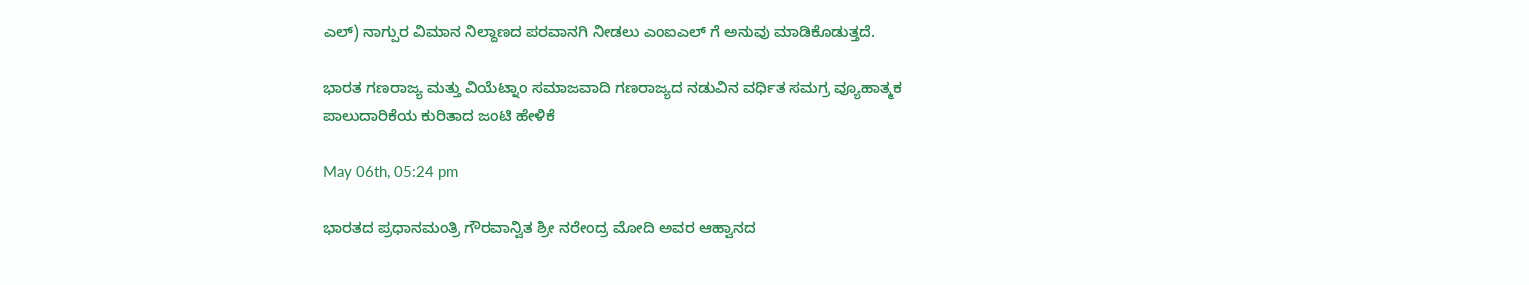ಎಲ್) ನಾಗ್ಪುರ ವಿಮಾನ ನಿಲ್ದಾಣದ ಪರವಾನಗಿ ನೀಡಲು ಎಂಐಎಲ್ ಗೆ ಅನುವು ಮಾಡಿಕೊಡುತ್ತದೆ.

ಭಾರತ ಗಣರಾಜ್ಯ ಮತ್ತು ವಿಯೆಟ್ನಾಂ ಸಮಾಜವಾದಿ ಗಣರಾಜ್ಯದ ನಡುವಿನ ವರ್ಧಿತ ಸಮಗ್ರ ವ್ಯೂಹಾತ್ಮಕ ಪಾಲುದಾರಿಕೆಯ ಕುರಿತಾದ ಜಂಟಿ ಹೇಳಿಕೆ

May 06th, 05:24 pm

ಭಾರತದ ಪ್ರಧಾನಮಂತ್ರಿ ಗೌರವಾನ್ವಿತ ಶ್ರೀ ನರೇಂದ್ರ ಮೋದಿ ಅವರ ಆಹ್ವಾನದ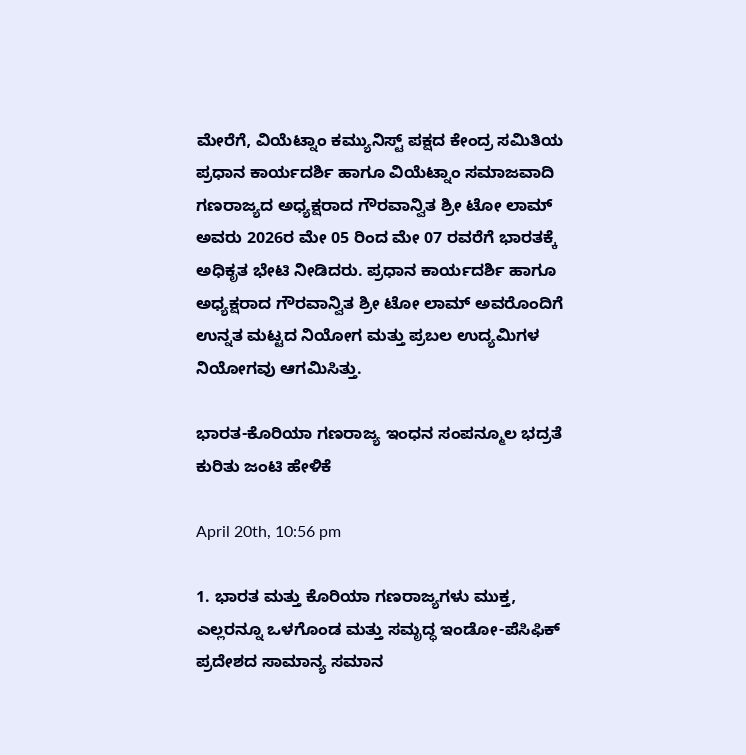ಮೇರೆಗೆ, ವಿಯೆಟ್ನಾಂ ಕಮ್ಯುನಿಸ್ಟ್ ಪಕ್ಷದ ಕೇಂದ್ರ ಸಮಿತಿಯ ಪ್ರಧಾನ ಕಾರ್ಯದರ್ಶಿ ಹಾಗೂ ವಿಯೆಟ್ನಾಂ ಸಮಾಜವಾದಿ ಗಣರಾಜ್ಯದ ಅಧ್ಯಕ್ಷರಾದ ಗೌರವಾನ್ವಿತ ಶ್ರೀ ಟೋ ಲಾಮ್ ಅವರು 2026ರ ಮೇ 05 ರಿಂದ ಮೇ 07 ರವರೆಗೆ ಭಾರತಕ್ಕೆ ಅಧಿಕೃತ ಭೇಟಿ ನೀಡಿದರು. ಪ್ರಧಾನ ಕಾರ್ಯದರ್ಶಿ ಹಾಗೂ ಅಧ್ಯಕ್ಷರಾದ ಗೌರವಾನ್ವಿತ ಶ್ರೀ ಟೋ ಲಾಮ್ ಅವರೊಂದಿಗೆ ಉನ್ನತ ಮಟ್ಟದ ನಿಯೋಗ ಮತ್ತು ಪ್ರಬಲ ಉದ್ಯಮಿಗಳ ನಿಯೋಗವು ಆಗಮಿಸಿತ್ತು.

ಭಾರತ-ಕೊರಿಯಾ ಗಣರಾಜ್ಯ ಇಂಧನ ಸಂಪನ್ಮೂಲ ಭದ್ರತೆ ಕುರಿತು ಜಂಟಿ ಹೇಳಿಕೆ

April 20th, 10:56 pm

1. ಭಾರತ ಮತ್ತು ಕೊರಿಯಾ ಗಣರಾಜ್ಯಗಳು ಮುಕ್ತ, ಎಲ್ಲರನ್ನೂ ಒಳಗೊಂಡ ಮತ್ತು ಸಮೃದ್ಧ ಇಂಡೋ-ಪೆಸಿಫಿಕ್ ಪ್ರದೇಶದ ಸಾಮಾನ್ಯ ಸಮಾನ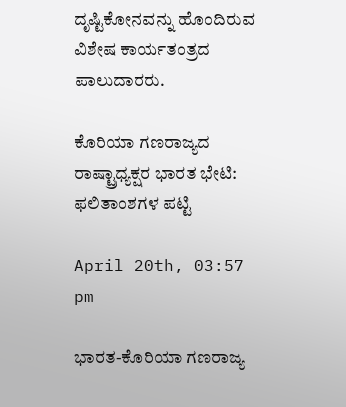ದೃಷ್ಟಿಕೋನವನ್ನು ಹೊಂದಿರುವ ವಿಶೇಷ ಕಾರ್ಯತಂತ್ರದ ಪಾಲುದಾರರು.

ಕೊರಿಯಾ ಗಣರಾಜ್ಯದ ರಾಷ್ಟ್ರಾಧ್ಯಕ್ಷರ ಭಾರತ ಭೇಟಿ: ಫಲಿತಾಂಶಗಳ ಪಟ್ಟಿ

April 20th, 03:57 pm

ಭಾರತ-ಕೊರಿಯಾ ಗಣರಾಜ್ಯ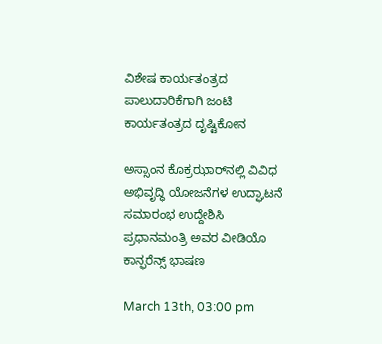ವಿಶೇಷ ಕಾರ್ಯತಂತ್ರದ ಪಾಲುದಾರಿಕೆಗಾಗಿ ಜಂಟಿ ಕಾರ್ಯತಂತ್ರದ ದೃಷ್ಟಿಕೋನ

ಅಸ್ಸಾಂನ ಕೊಕ್ರಝಾರ್‌ನಲ್ಲಿ ವಿವಿಧ ಅಭಿವೃದ್ಧಿ ಯೋಜನೆಗಳ ಉದ್ಘಾಟನೆ ಸಮಾರಂಭ ಉದ್ದೇಶಿಸಿ ಪ್ರಧಾನಮಂತ್ರಿ ಅವರ ವೀಡಿಯೊ ಕಾನ್ಫರೆನ್ಸ್ ಭಾಷಣ

March 13th, 03:00 pm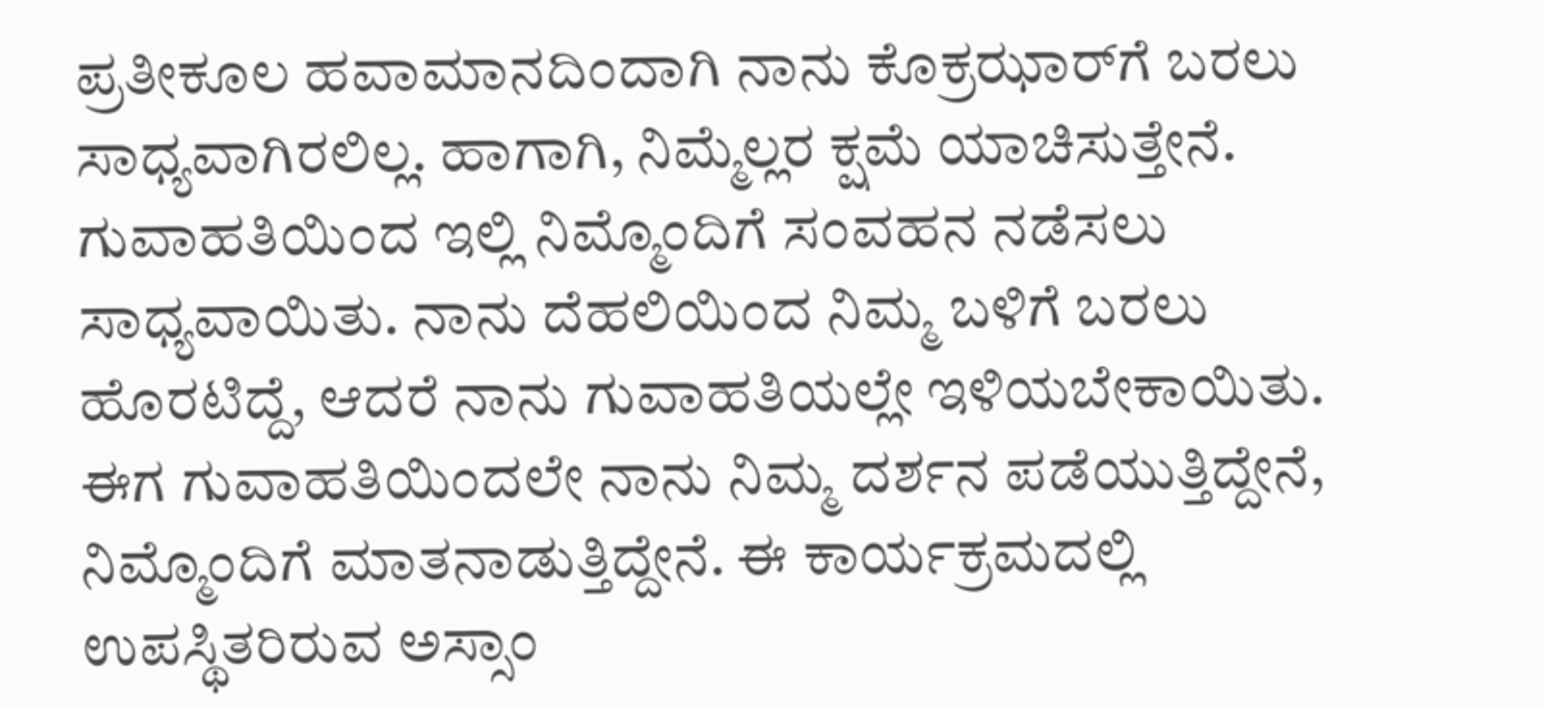ಪ್ರತೀಕೂಲ ಹವಾಮಾನದಿಂದಾಗಿ ನಾನು ಕೊಕ್ರಝಾರ್‌ಗೆ ಬರಲು ಸಾಧ್ಯವಾಗಿರಲಿಲ್ಲ. ಹಾಗಾಗಿ, ನಿಮ್ಮೆಲ್ಲರ ಕ್ಷಮೆ ಯಾಚಿಸುತ್ತೇನೆ. ಗುವಾಹತಿಯಿಂದ ಇಲ್ಲಿ ನಿಮ್ಮೊಂದಿಗೆ ಸಂವಹನ ನಡೆಸಲು ಸಾಧ್ಯವಾಯಿತು. ನಾನು ದೆಹಲಿಯಿಂದ ನಿಮ್ಮ ಬಳಿಗೆ ಬರಲು ಹೊರಟಿದ್ದೆ, ಆದರೆ ನಾನು ಗುವಾಹತಿಯಲ್ಲೇ ಇಳಿಯಬೇಕಾಯಿತು. ಈಗ ಗುವಾಹತಿಯಿಂದಲೇ ನಾನು ನಿಮ್ಮ ದರ್ಶನ ಪಡೆಯುತ್ತಿದ್ದೇನೆ, ನಿಮ್ಮೊಂದಿಗೆ ಮಾತನಾಡುತ್ತಿದ್ದೇನೆ. ಈ ಕಾರ್ಯಕ್ರಮದಲ್ಲಿ ಉಪಸ್ಥಿತರಿರುವ ಅಸ್ಸಾಂ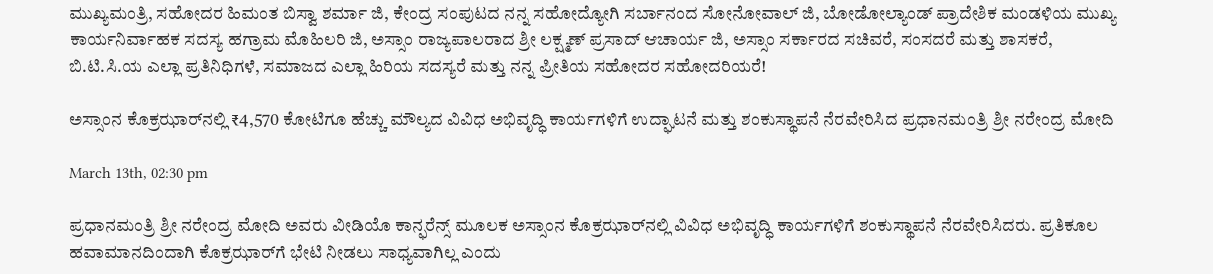ಮುಖ್ಯಮಂತ್ರಿ, ಸಹೋದರ ಹಿಮಂತ ಬಿಸ್ವಾ ಶರ್ಮಾ ಜಿ, ಕೇಂದ್ರ ಸಂಪುಟದ ನನ್ನ ಸಹೋದ್ಯೋಗಿ ಸರ್ಬಾನಂದ ಸೋನೋವಾಲ್ ಜಿ, ಬೋಡೋಲ್ಯಾಂಡ್ ಪ್ರಾದೇಶಿಕ ಮಂಡಳಿಯ ಮುಖ್ಯ ಕಾರ್ಯನಿರ್ವಾಹಕ ಸದಸ್ಯ ಹಗ್ರಾಮ ಮೊಹಿಲರಿ ಜಿ, ಅಸ್ಸಾಂ ರಾಜ್ಯಪಾಲರಾದ ಶ್ರೀ ಲಕ್ಷ್ಮಣ್ ಪ್ರಸಾದ್ ಆಚಾರ್ಯ ಜಿ, ಅಸ್ಸಾಂ ಸರ್ಕಾರದ ಸಚಿವರೆ, ಸಂಸದರೆ ಮತ್ತು ಶಾಸಕರೆ, ಬಿ.ಟಿ.ಸಿ.ಯ ಎಲ್ಲಾ ಪ್ರತಿನಿಧಿಗಳೆ, ಸಮಾಜದ ಎಲ್ಲಾ ಹಿರಿಯ ಸದಸ್ಯರೆ ಮತ್ತು ನನ್ನ ಪ್ರೀತಿಯ ಸಹೋದರ ಸಹೋದರಿಯರೆ!

ಅಸ್ಸಾಂನ ಕೊಕ್ರಝಾರ್‌ನಲ್ಲಿ ₹4,570 ಕೋಟಿಗೂ ಹೆಚ್ಚು ಮೌಲ್ಯದ ವಿವಿಧ ಅಭಿವೃದ್ಧಿ ಕಾರ್ಯಗಳಿಗೆ ಉದ್ಘಾಟನೆ ಮತ್ತು ಶಂಕುಸ್ಥಾಪನೆ ನೆರವೇರಿಸಿದ ಪ್ರಧಾನಮಂತ್ರಿ ಶ್ರೀ ನರೇಂದ್ರ ಮೋದಿ

March 13th, 02:30 pm

ಪ್ರಧಾನಮಂತ್ರಿ ಶ್ರೀ ನರೇಂದ್ರ ಮೋದಿ ಅವರು ವೀಡಿಯೊ ಕಾನ್ಫರೆನ್ಸ್‌ ಮೂಲಕ ಅಸ್ಸಾಂನ ಕೊಕ್ರಝಾರ್‌ನಲ್ಲಿ ವಿವಿಧ ಅಭಿವೃದ್ಧಿ ಕಾರ್ಯಗಳಿಗೆ ಶಂಕುಸ್ಥಾಪನೆ ನೆರವೇರಿಸಿದರು. ಪ್ರತಿಕೂಲ ಹವಾಮಾನದಿಂದಾಗಿ ಕೊಕ್ರಝಾರ್‌ಗೆ ಭೇಟಿ ನೀಡಲು ಸಾಧ್ಯವಾಗಿಲ್ಲ ಎಂದು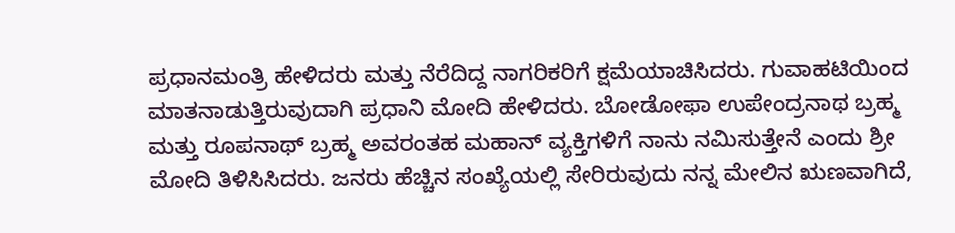ಪ್ರಧಾನಮಂತ್ರಿ ಹೇಳಿದರು ಮತ್ತು ನೆರೆದಿದ್ದ ನಾಗರಿಕರಿಗೆ ಕ್ಷಮೆಯಾಚಿಸಿದರು. ಗುವಾಹಟಿಯಿಂದ ಮಾತನಾಡುತ್ತಿರುವುದಾಗಿ ಪ್ರಧಾನಿ ಮೋದಿ ಹೇಳಿದರು. ಬೋಡೋಫಾ ಉಪೇಂದ್ರನಾಥ ಬ್ರಹ್ಮ ಮತ್ತು ರೂಪನಾಥ್ ಬ್ರಹ್ಮ ಅವರಂತಹ ಮಹಾನ್ ವ್ಯಕ್ತಿಗಳಿಗೆ ನಾನು ನಮಿಸುತ್ತೇನೆ ಎಂದು ಶ್ರೀ ಮೋದಿ ತಿಳಿಸಿಸಿದರು. ಜನರು ಹೆಚ್ಚಿನ ಸಂಖ್ಯೆಯಲ್ಲಿ ಸೇರಿರುವುದು ನನ್ನ ಮೇಲಿನ ಋಣವಾಗಿದೆ,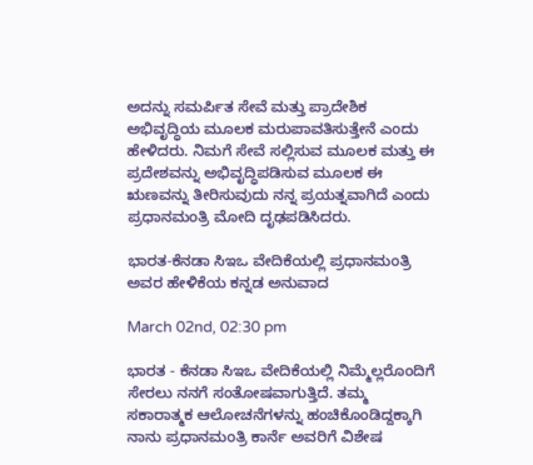ಅದನ್ನು ಸಮರ್ಪಿತ ಸೇವೆ ಮತ್ತು ಪ್ರಾದೇಶಿಕ ಅಭಿವೃದ್ಧಿಯ ಮೂಲಕ ಮರುಪಾವತಿಸುತ್ತೇನೆ ಎಂದು ಹೇಳಿದರು. ನಿಮಗೆ ಸೇವೆ ಸಲ್ಲಿಸುವ ಮೂಲಕ ಮತ್ತು ಈ ಪ್ರದೇಶವನ್ನು ಅಭಿವೃದ್ಧಿಪಡಿಸುವ ಮೂಲಕ ಈ ಋಣವನ್ನು ತೀರಿಸುವುದು ನನ್ನ ಪ್ರಯತ್ನವಾಗಿದೆ ಎಂದು ಪ್ರಧಾನಮಂತ್ರಿ ಮೋದಿ ದೃಢಪಡಿಸಿದರು.

ಭಾರತ-ಕೆನಡಾ ಸಿಇಒ ವೇದಿಕೆಯಲ್ಲಿ ಪ್ರಧಾನಮಂತ್ರಿ ಅವರ ಹೇಳಿಕೆಯ ಕನ್ನಡ ಅನುವಾದ

March 02nd, 02:30 pm

ಭಾರತ - ಕೆನಡಾ ಸಿಇಒ ವೇದಿಕೆಯಲ್ಲಿ ನಿಮ್ಮೆಲ್ಲರೊಂದಿಗೆ ಸೇರಲು ನನಗೆ ಸಂತೋಷವಾಗುತ್ತಿದೆ. ತಮ್ಮ ಸಕಾರಾತ್ಮಕ ಆಲೋಚನೆಗಳನ್ನು ಹಂಚಿಕೊಂಡಿದ್ದಕ್ಕಾಗಿ ನಾನು ಪ್ರಧಾನಮಂತ್ರಿ ಕಾರ್ನೆ ಅವರಿಗೆ ವಿಶೇಷ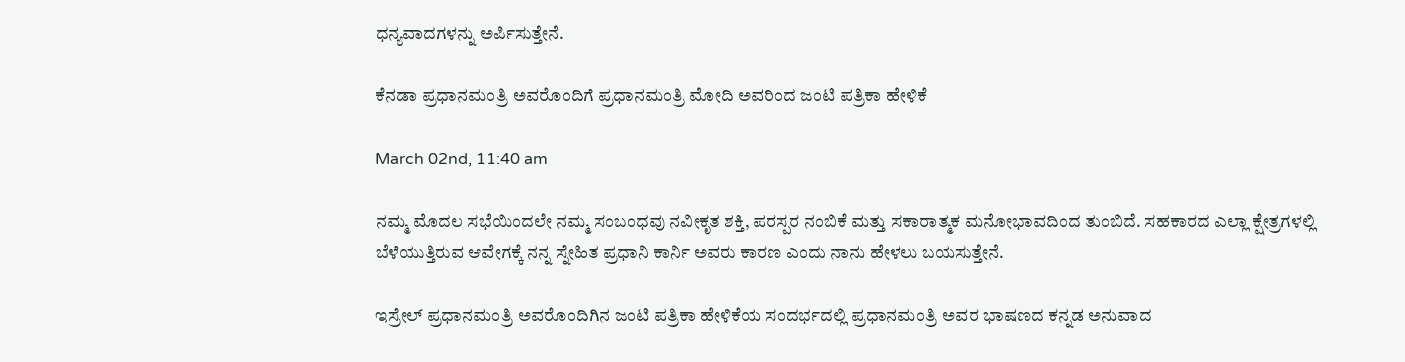ಧನ್ಯವಾದಗಳನ್ನು ಅರ್ಪಿಸುತ್ತೇನೆ.

ಕೆನಡಾ ಪ್ರಧಾನಮಂತ್ರಿ ಅವರೊಂದಿಗೆ ಪ್ರಧಾನಮಂತ್ರಿ ಮೋದಿ ಅವರಿಂದ ಜಂಟಿ ಪತ್ರಿಕಾ ಹೇಳಿಕೆ

March 02nd, 11:40 am

ನಮ್ಮ ಮೊದಲ ಸಭೆಯಿಂದಲೇ ನಮ್ಮ ಸಂಬಂಧವು ನವೀಕೃತ ಶಕ್ತಿ, ಪರಸ್ಪರ ನಂಬಿಕೆ ಮತ್ತು ಸಕಾರಾತ್ಮಕ ಮನೋಭಾವದಿಂದ ತುಂಬಿದೆ. ಸಹಕಾರದ ಎಲ್ಲಾ ಕ್ಷೇತ್ರಗಳಲ್ಲಿ ಬೆಳೆಯುತ್ತಿರುವ ಆವೇಗಕ್ಕೆ ನನ್ನ ಸ್ನೇಹಿತ ಪ್ರಧಾನಿ ಕಾರ್ನಿ ಅವರು ಕಾರಣ ಎಂದು ನಾನು ಹೇಳಲು ಬಯಸುತ್ತೇನೆ.

ಇಸ್ರೇಲ್ ಪ್ರಧಾನಮಂತ್ರಿ ಅವರೊಂದಿಗಿನ ಜಂಟಿ ಪತ್ರಿಕಾ ಹೇಳಿಕೆಯ ಸಂದರ್ಭದಲ್ಲಿ ಪ್ರಧಾನಮಂತ್ರಿ ಅವರ ಭಾಷಣದ ಕನ್ನಡ ಅನುವಾದ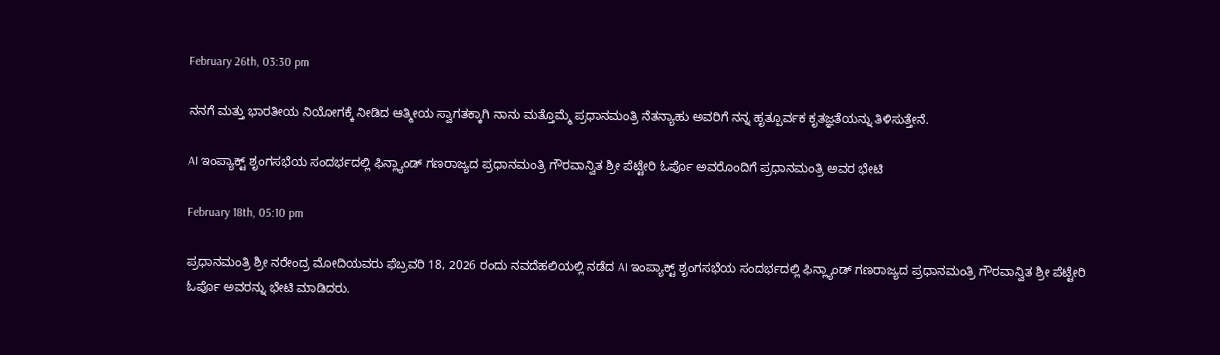February 26th, 03:30 pm

ನನಗೆ ಮತ್ತು ಭಾರತೀಯ ನಿಯೋಗಕ್ಕೆ ನೀಡಿದ ಆತ್ಮೀಯ ಸ್ವಾಗತಕ್ಕಾಗಿ ನಾನು ಮತ್ತೊಮ್ಮೆ ಪ್ರಧಾನಮಂತ್ರಿ ನೆತನ್ಯಾಹು ಅವರಿಗೆ ನನ್ನ ಹೃತ್ಪೂರ್ವಕ ಕೃತಜ್ಞತೆಯನ್ನು ತಿಳಿಸುತ್ತೇನೆ.

AI ಇಂಪ್ಯಾಕ್ಟ್ ಶೃಂಗಸಭೆಯ ಸಂದರ್ಭದಲ್ಲಿ ಫಿನ್ಲ್ಯಾಂಡ್ ಗಣರಾಜ್ಯದ ಪ್ರಧಾನಮಂತ್ರಿ ಗೌರವಾನ್ವಿತ ಶ್ರೀ ಪೆಟ್ಟೇರಿ ಓರ್ಪೊ ಅವರೊಂದಿಗೆ ಪ್ರಧಾನಮಂತ್ರಿ ಅವರ ಭೇಟಿ

February 18th, 05:10 pm

ಪ್ರಧಾನಮಂತ್ರಿ ಶ್ರೀ ನರೇಂದ್ರ ಮೋದಿಯವರು ಫೆಬ್ರವರಿ 18, 2026 ರಂದು ನವದೆಹಲಿಯಲ್ಲಿ ನಡೆದ AI ಇಂಪ್ಯಾಕ್ಟ್ ಶೃಂಗಸಭೆಯ ಸಂದರ್ಭದಲ್ಲಿ ಫಿನ್ಲ್ಯಾಂಡ್ ಗಣರಾಜ್ಯದ ಪ್ರಧಾನಮಂತ್ರಿ ಗೌರವಾನ್ವಿತ ಶ್ರೀ ಪೆಟ್ಟೇರಿ ಓರ್ಪೊ ಅವರನ್ನು ಭೇಟಿ ಮಾಡಿದರು.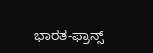ಭಾರತ-ಫ್ರಾನ್ಸ್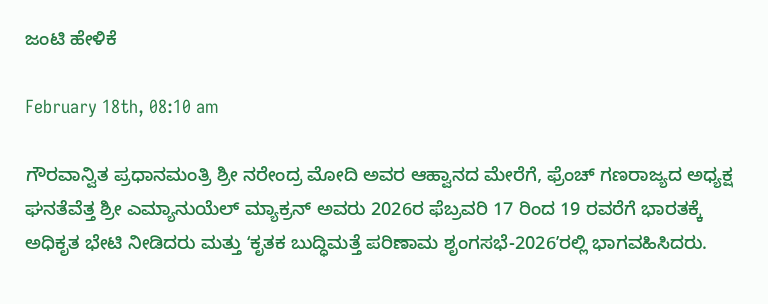ಜಂಟಿ ಹೇಳಿಕೆ

February 18th, 08:10 am

ಗೌರವಾನ್ವಿತ ಪ್ರಧಾನಮಂತ್ರಿ ಶ್ರೀ ನರೇಂದ್ರ ಮೋದಿ ಅವರ ಆಹ್ವಾನದ ಮೇರೆಗೆ, ಫ್ರೆಂಚ್ ಗಣರಾಜ್ಯದ ಅಧ್ಯಕ್ಷ ಘನತೆವೆತ್ತ ಶ್ರೀ ಎಮ್ಯಾನುಯೆಲ್ ಮ್ಯಾಕ್ರನ್ ಅವರು 2026ರ ಫೆಬ್ರವರಿ 17 ರಿಂದ 19 ರವರೆಗೆ ಭಾರತಕ್ಕೆ ಅಧಿಕೃತ ಭೇಟಿ ನೀಡಿದರು ಮತ್ತು ʻಕೃತಕ ಬುದ್ಧಿಮತ್ತೆ ಪರಿಣಾಮ ಶೃಂಗಸಭೆ-2026ʼರಲ್ಲಿ ಭಾಗವಹಿಸಿದರು.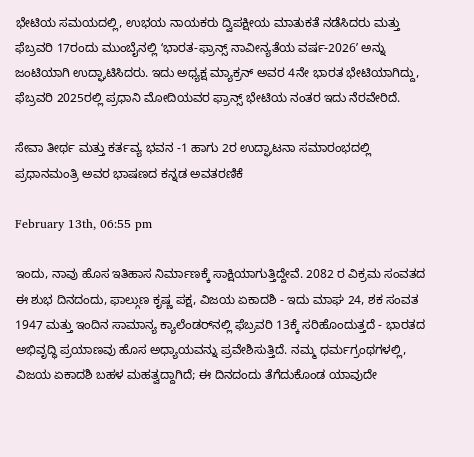ಭೇಟಿಯ ಸಮಯದಲ್ಲಿ, ಉಭಯ ನಾಯಕರು ದ್ವಿಪಕ್ಷೀಯ ಮಾತುಕತೆ ನಡೆಸಿದರು ಮತ್ತು ಫೆಬ್ರವರಿ 17ರಂದು ಮುಂಬೈನಲ್ಲಿ ʻಭಾರತ-ಫ್ರಾನ್ಸ್ ನಾವೀನ್ಯತೆಯ ವರ್ಷ-2026ʼ ಅನ್ನು ಜಂಟಿಯಾಗಿ ಉದ್ಘಾಟಿಸಿದರು. ಇದು ಅಧ್ಯಕ್ಷ ಮ್ಯಾಕ್ರನ್ ಅವರ 4ನೇ ಭಾರತ ಭೇಟಿಯಾಗಿದ್ದು, ಫೆಬ್ರವರಿ 2025ರಲ್ಲಿ ಪ್ರಧಾನಿ ಮೋದಿಯವರ ಫ್ರಾನ್ಸ್ ಭೇಟಿಯ ನಂತರ ಇದು ನೆರವೇರಿದೆ.

ಸೇವಾ ತೀರ್ಥ ಮತ್ತು ಕರ್ತವ್ಯ ಭವನ -1 ಹಾಗು 2ರ ಉದ್ಘಾಟನಾ ಸಮಾರಂಭದಲ್ಲಿ ಪ್ರಧಾನಮಂತ್ರಿ ಅವರ ಭಾಷಣದ ಕನ್ನಡ ಅವತರಣಿಕೆ

February 13th, 06:55 pm

ಇಂದು, ನಾವು ಹೊಸ ಇತಿಹಾಸ ನಿರ್ಮಾಣಕ್ಕೆ ಸಾಕ್ಷಿಯಾಗುತ್ತಿದ್ದೇವೆ. 2082 ರ ವಿಕ್ರಮ ಸಂವತದ ಈ ಶುಭ ದಿನದಂದು, ಫಾಲ್ಗುಣ ಕೃಷ್ಣ ಪಕ್ಷ, ವಿಜಯ ಏಕಾದಶಿ - ಇದು ಮಾಘ 24, ಶಕ ಸಂವತ 1947 ಮತ್ತು ಇಂದಿನ ಸಾಮಾನ್ಯ ಕ್ಯಾಲೆಂಡರ್‌ನಲ್ಲಿ ಫೆಬ್ರವರಿ 13ಕ್ಕೆ ಸರಿಹೊಂದುತ್ತದೆ - ಭಾರತದ ಅಭಿವೃದ್ಧಿ ಪ್ರಯಾಣವು ಹೊಸ ಅಧ್ಯಾಯವನ್ನು ಪ್ರವೇಶಿಸುತ್ತಿದೆ. ನಮ್ಮ ಧರ್ಮಗ್ರಂಥಗಳಲ್ಲಿ, ವಿಜಯ ಏಕಾದಶಿ ಬಹಳ ಮಹತ್ವದ್ದಾಗಿದೆ; ಈ ದಿನದಂದು ತೆಗೆದುಕೊಂಡ ಯಾವುದೇ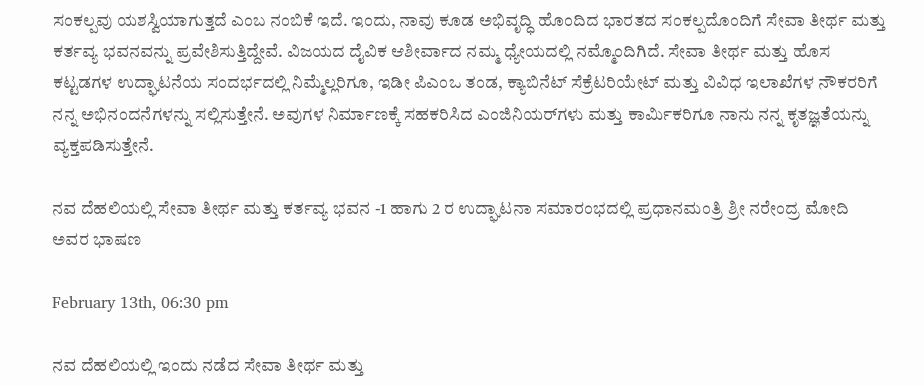ಸಂಕಲ್ಪವು ಯಶಸ್ವಿಯಾಗುತ್ತದೆ ಎಂಬ ನಂಬಿಕೆ ಇದೆ. ಇಂದು, ನಾವು ಕೂಡ ಅಭಿವೃದ್ಧಿ ಹೊಂದಿದ ಭಾರತದ ಸಂಕಲ್ಪದೊಂದಿಗೆ ಸೇವಾ ತೀರ್ಥ ಮತ್ತು ಕರ್ತವ್ಯ ಭವನವನ್ನು ಪ್ರವೇಶಿಸುತ್ತಿದ್ದೇವೆ. ವಿಜಯದ ದೈವಿಕ ಆಶೀರ್ವಾದ ನಮ್ಮ ಧ್ಯೇಯದಲ್ಲಿ ನಮ್ಮೊಂದಿಗಿದೆ. ಸೇವಾ ತೀರ್ಥ ಮತ್ತು ಹೊಸ ಕಟ್ಟಡಗಳ ಉದ್ಘಾಟನೆಯ ಸಂದರ್ಭದಲ್ಲಿ ನಿಮ್ಮೆಲ್ಲರಿಗೂ, ಇಡೀ ಪಿಎಂಒ ತಂಡ, ಕ್ಯಾಬಿನೆಟ್ ಸೆಕ್ರೆಟರಿಯೇಟ್ ಮತ್ತು ವಿವಿಧ ಇಲಾಖೆಗಳ ನೌಕರರಿಗೆ ನನ್ನ ಅಭಿನಂದನೆಗಳನ್ನು ಸಲ್ಲಿಸುತ್ತೇನೆ. ಅವುಗಳ ನಿರ್ಮಾಣಕ್ಕೆ ಸಹಕರಿಸಿದ ಎಂಜಿನಿಯರ್‌ಗಳು ಮತ್ತು ಕಾರ್ಮಿಕರಿಗೂ ನಾನು ನನ್ನ ಕೃತಜ್ಞತೆಯನ್ನು ವ್ಯಕ್ತಪಡಿಸುತ್ತೇನೆ.

ನವ ದೆಹಲಿಯಲ್ಲಿ ಸೇವಾ ತೀರ್ಥ ಮತ್ತು ಕರ್ತವ್ಯ ಭವನ -1 ಹಾಗು 2 ರ ಉದ್ಘಾಟನಾ ಸಮಾರಂಭದಲ್ಲಿ ಪ್ರಧಾನಮಂತ್ರಿ ಶ್ರೀ ನರೇಂದ್ರ ಮೋದಿ ಅವರ ಭಾಷಣ

February 13th, 06:30 pm

ನವ ದೆಹಲಿಯಲ್ಲಿ ಇಂದು ನಡೆದ ಸೇವಾ ತೀರ್ಥ ಮತ್ತು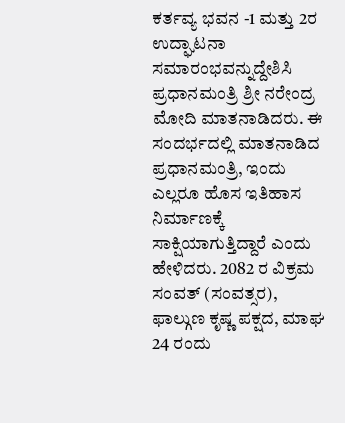ಕರ್ತವ್ಯ ಭವನ -1 ಮತ್ತು 2ರ ಉದ್ಘಾಟನಾ ಸಮಾರಂಭವನ್ನುದ್ದೇಶಿಸಿ ಪ್ರಧಾನಮಂತ್ರಿ ಶ್ರೀ ನರೇಂದ್ರ ಮೋದಿ ಮಾತನಾಡಿದರು. ಈ ಸಂದರ್ಭದಲ್ಲಿ ಮಾತನಾಡಿದ ಪ್ರಧಾನಮಂತ್ರಿ, ಇಂದು ಎಲ್ಲರೂ ಹೊಸ ಇತಿಹಾಸ ನಿರ್ಮಾಣಕ್ಕೆ ಸಾಕ್ಷಿಯಾಗುತ್ತಿದ್ದಾರೆ ಎಂದು ಹೇಳಿದರು. 2082 ರ ವಿಕ್ರಮ ಸಂವತ್ (ಸಂವತ್ಸರ), ಫಾಲ್ಗುಣ ಕೃಷ್ಣ ಪಕ್ಷದ, ಮಾಘ 24 ರಂದು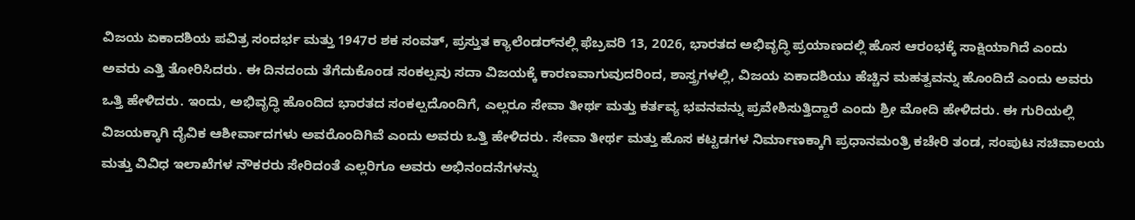ವಿಜಯ ಏಕಾದಶಿಯ ಪವಿತ್ರ ಸಂದರ್ಭ ಮತ್ತು 1947ರ ಶಕ ಸಂವತ್, ಪ್ರಸ್ತುತ ಕ್ಯಾಲೆಂಡರ್‌ನಲ್ಲಿ ಫೆಬ್ರವರಿ 13, 2026, ಭಾರತದ ಅಭಿವೃದ್ಧಿ ಪ್ರಯಾಣದಲ್ಲಿ ಹೊಸ ಆರಂಭಕ್ಕೆ ಸಾಕ್ಷಿಯಾಗಿದೆ ಎಂದು ಅವರು ಎತ್ತಿ ತೋರಿಸಿದರು. ಈ ದಿನದಂದು ತೆಗೆದುಕೊಂಡ ಸಂಕಲ್ಪವು ಸದಾ ವಿಜಯಕ್ಕೆ ಕಾರಣವಾಗುವುದರಿಂದ, ಶಾಸ್ತ್ರಗಳಲ್ಲಿ, ವಿಜಯ ಏಕಾದಶಿಯು ಹೆಚ್ಚಿನ ಮಹತ್ವವನ್ನು ಹೊಂದಿದೆ ಎಂದು ಅವರು ಒತ್ತಿ ಹೇಳಿದರು. ಇಂದು, ಅಭಿವೃದ್ಧಿ ಹೊಂದಿದ ಭಾರತದ ಸಂಕಲ್ಪದೊಂದಿಗೆ, ಎಲ್ಲರೂ ಸೇವಾ ತೀರ್ಥ ಮತ್ತು ಕರ್ತವ್ಯ ಭವನವನ್ನು ಪ್ರವೇಶಿಸುತ್ತಿದ್ದಾರೆ ಎಂದು ಶ್ರೀ ಮೋದಿ ಹೇಳಿದರು. ಈ ಗುರಿಯಲ್ಲಿ ವಿಜಯಕ್ಕಾಗಿ ದೈವಿಕ ಆಶೀರ್ವಾದಗಳು ಅವರೊಂದಿಗಿವೆ ಎಂದು ಅವರು ಒತ್ತಿ ಹೇಳಿದರು. ಸೇವಾ ತೀರ್ಥ ಮತ್ತು ಹೊಸ ಕಟ್ಟಡಗಳ ನಿರ್ಮಾಣಕ್ಕಾಗಿ ಪ್ರಧಾನಮಂತ್ರಿ ಕಚೇರಿ ತಂಡ, ಸಂಪುಟ ಸಚಿವಾಲಯ ಮತ್ತು ವಿವಿಧ ಇಲಾಖೆಗಳ ನೌಕರರು ಸೇರಿದಂತೆ ಎಲ್ಲರಿಗೂ ಅವರು ಅಭಿನಂದನೆಗಳನ್ನು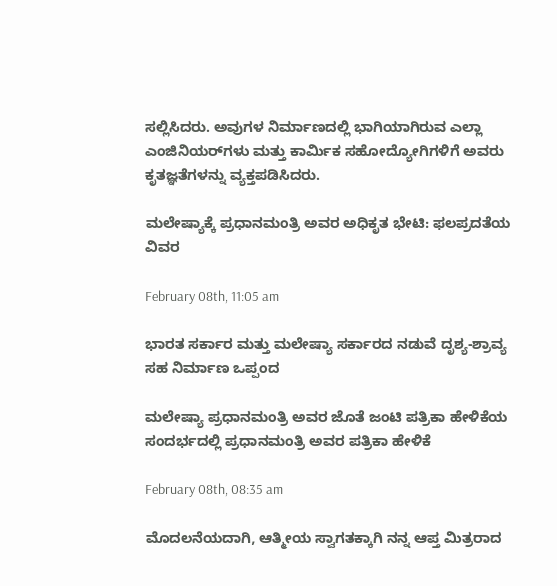ಸಲ್ಲಿಸಿದರು. ಅವುಗಳ ನಿರ್ಮಾಣದಲ್ಲಿ ಭಾಗಿಯಾಗಿರುವ ಎಲ್ಲಾ ಎಂಜಿನಿಯರ್‌ಗಳು ಮತ್ತು ಕಾರ್ಮಿಕ ಸಹೋದ್ಯೋಗಿಗಳಿಗೆ ಅವರು ಕೃತಜ್ಞತೆಗಳನ್ನು ವ್ಯಕ್ತಪಡಿಸಿದರು.

ಮಲೇಷ್ಯಾಕ್ಕೆ ಪ್ರಧಾನಮಂತ್ರಿ ಅವರ ಅಧಿಕೃತ ಭೇಟಿ: ಫಲಪ್ರದತೆಯ ವಿವರ

February 08th, 11:05 am

ಭಾರತ ಸರ್ಕಾರ ಮತ್ತು ಮಲೇಷ್ಯಾ ಸರ್ಕಾರದ ನಡುವೆ ದೃಶ್ಯ-ಶ್ರಾವ್ಯ ಸಹ ನಿರ್ಮಾಣ ಒಪ್ಪಂದ

ಮಲೇಷ್ಯಾ ಪ್ರಧಾನಮಂತ್ರಿ ಅವರ ಜೊತೆ ಜಂಟಿ ಪತ್ರಿಕಾ ಹೇಳಿಕೆಯ ಸಂದರ್ಭದಲ್ಲಿ ಪ್ರಧಾನಮಂತ್ರಿ ಅವರ ಪತ್ರಿಕಾ ಹೇಳಿಕೆ

February 08th, 08:35 am

ಮೊದಲನೆಯದಾಗಿ, ಆತ್ಮೀಯ ಸ್ವಾಗತಕ್ಕಾಗಿ ನನ್ನ ಆಪ್ತ ಮಿತ್ರರಾದ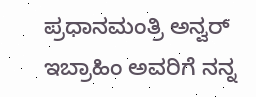ಪ್ರಧಾನಮಂತ್ರಿ ಅನ್ವರ್ ಇಬ್ರಾಹಿಂ ಅವರಿಗೆ ನನ್ನ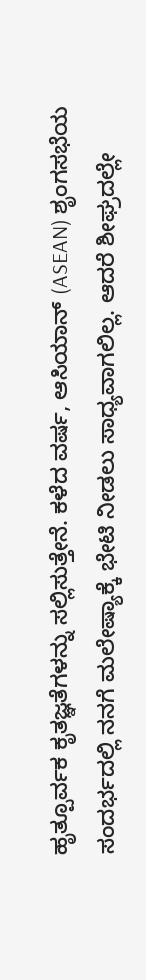ಹೃತ್ಪೂರ್ವಕ ಕೃತಜ್ಞತೆಗಳನ್ನು ಸಲ್ಲಿಸುತ್ತೇನೆ. ಕಳೆದ ವರ್ಷ, ಆಸಿಯಾನ್ (ASEAN) ಶೃಂಗಸಭೆಯ ಸಂದರ್ಭದಲ್ಲಿ ನನಗೆ ಮಲೇಷ್ಯಾಕ್ಕೆ ಭೇಟಿ ನೀಡಲು ಸಾಧ್ಯವಾಗಲಿಲ್ಲ. ಆದರೆ ಶೀಘ್ರದಲ್ಲೇ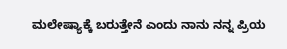ಮಲೇಷ್ಯಾಕ್ಕೆ ಬರುತ್ತೇನೆ ಎಂದು ನಾನು ನನ್ನ ಪ್ರಿಯ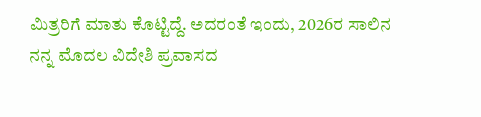ಮಿತ್ರರಿಗೆ ಮಾತು ಕೊಟ್ಟಿದ್ದೆ. ಅದರಂತೆ ಇಂದು, 2026ರ ಸಾಲಿನ ನನ್ನ ಮೊದಲ ವಿದೇಶಿ ಪ್ರವಾಸದ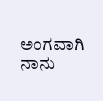ಅಂಗವಾಗಿ ನಾನು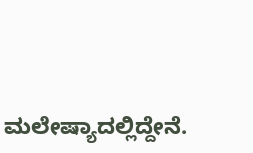ಮಲೇಷ್ಯಾದಲ್ಲಿದ್ದೇನೆ.